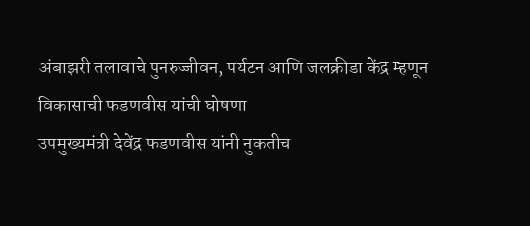अंबाझरी तलावाचे पुनरुज्जीवन, पर्यटन आणि जलक्रीडा केंद्र म्हणून विकासाची फडणवीस यांची घोषणा
उपमुख्यमंत्री देवेंद्र फडणवीस यांनी नुकतीच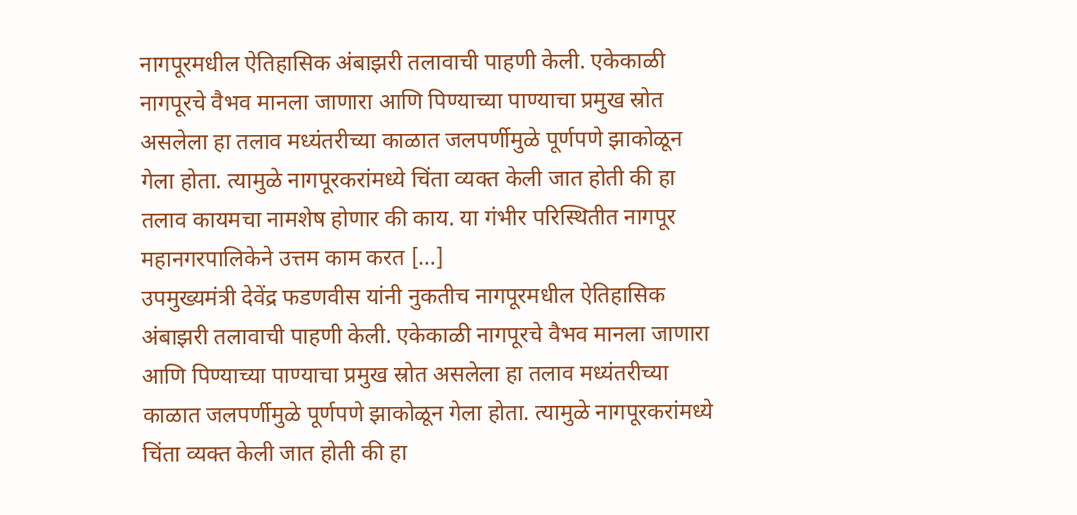नागपूरमधील ऐतिहासिक अंबाझरी तलावाची पाहणी केली. एकेकाळी नागपूरचे वैभव मानला जाणारा आणि पिण्याच्या पाण्याचा प्रमुख स्रोत असलेला हा तलाव मध्यंतरीच्या काळात जलपर्णीमुळे पूर्णपणे झाकोळून गेला होता. त्यामुळे नागपूरकरांमध्ये चिंता व्यक्त केली जात होती की हा तलाव कायमचा नामशेष होणार की काय. या गंभीर परिस्थितीत नागपूर महानगरपालिकेने उत्तम काम करत […]
उपमुख्यमंत्री देवेंद्र फडणवीस यांनी नुकतीच नागपूरमधील ऐतिहासिक अंबाझरी तलावाची पाहणी केली. एकेकाळी नागपूरचे वैभव मानला जाणारा आणि पिण्याच्या पाण्याचा प्रमुख स्रोत असलेला हा तलाव मध्यंतरीच्या काळात जलपर्णीमुळे पूर्णपणे झाकोळून गेला होता. त्यामुळे नागपूरकरांमध्ये चिंता व्यक्त केली जात होती की हा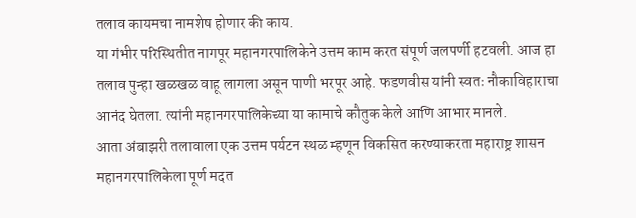तलाव कायमचा नामशेष होणार की काय.
या गंभीर परिस्थितीत नागपूर महानगरपालिकेने उत्तम काम करत संपूर्ण जलपर्णी हटवली. आज हा तलाव पुन्हा खळखळ वाहू लागला असून पाणी भरपूर आहे. फडणवीस यांनी स्वतः नौकाविहाराचा आनंद घेतला. त्यांनी महानगरपालिकेच्या या कामाचे कौतुक केले आणि आभार मानले.
आता अंबाझरी तलावाला एक उत्तम पर्यटन स्थळ म्हणून विकसित करण्याकरता महाराष्ट्र शासन महानगरपालिकेला पूर्ण मदत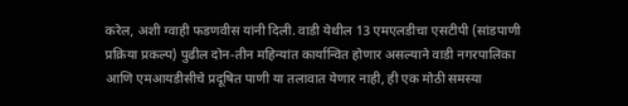करेल, अशी ग्वाही फडणवीस यांनी दिली. वाडी येथील 13 एमएलडीचा एसटीपी (सांडपाणी प्रक्रिया प्रकल्प) पुढील दोन-तीन महिन्यांत कार्यान्वित होणार असल्याने वाडी नगरपालिका आणि एमआयडीसीचे प्रदूषित पाणी या तलावात येणार नाही, ही एक मोठी समस्या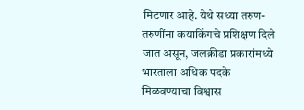मिटणार आहे. येथे सध्या तरुण-तरुणींना कयाकिंगचे प्रशिक्षण दिले जात असून, जलक्रीडा प्रकारांमध्ये भारताला अधिक पदके मिळवण्याचा विश्वास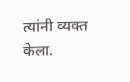त्यांनी व्यक्त केला.